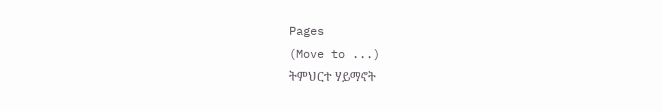Pages
(Move to ...)
ትምህርተ ሃይማኖት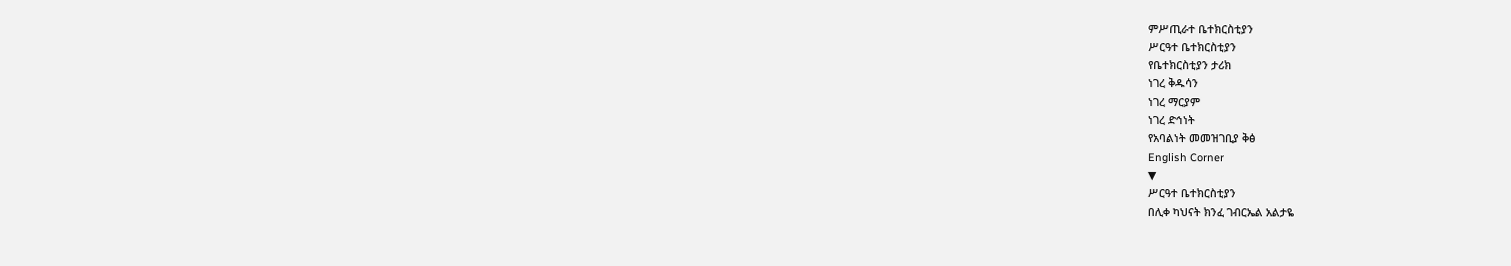ምሥጢራተ ቤተክርስቲያን
ሥርዓተ ቤተክርስቲያን
የቤተክርስቲያን ታሪክ
ነገረ ቅዱሳን
ነገረ ማርያም
ነገረ ድኅነት
የአባልነት መመዝገቢያ ቅፅ
English Corner
▼
ሥርዓተ ቤተክርስቲያን
በሊቀ ካህናት ክንፈ ገብርኤል አልታዬ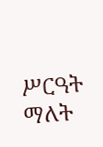ሥርዓት ማለት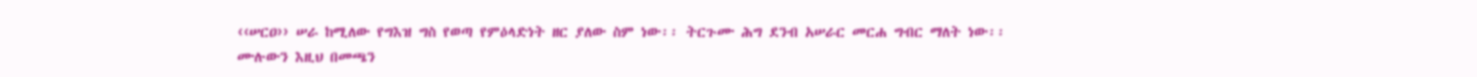‹‹ሠርዐ›› ሠራ ከሚለው የግእዝ ግስ የወጣ የምዕላድነት ዘር ያለው ስም ነው፡፡ ትርጉሙ ሕግ ደንብ አሠራር መርሐ ግብር ማለት ነው፡፡
ሙሉውን እዚህ በመጫን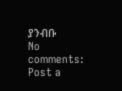ያንብቡ
No comments:
Post a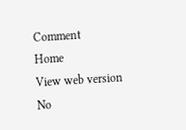Comment
Home
View web version
No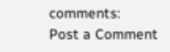comments:
Post a Comment